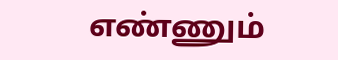எண்ணும்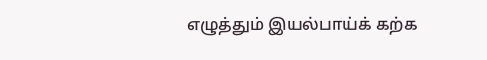எழுத்தும் இயல்பாய்க் கற்க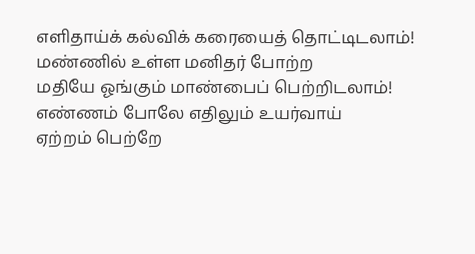எளிதாய்க் கல்விக் கரையைத் தொட்டிடலாம்!
மண்ணில் உள்ள மனிதர் போற்ற
மதியே ஓங்கும் மாண்பைப் பெற்றிடலாம்!
எண்ணம் போலே எதிலும் உயர்வாய்
ஏற்றம் பெற்றே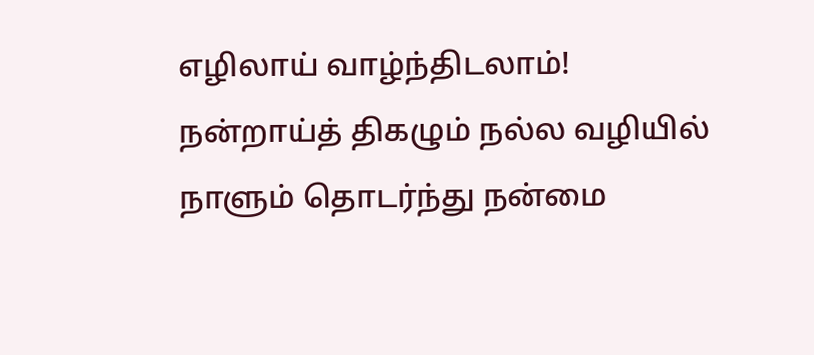எழிலாய் வாழ்ந்திடலாம்!
நன்றாய்த் திகழும் நல்ல வழியில்
நாளும் தொடர்ந்து நன்மை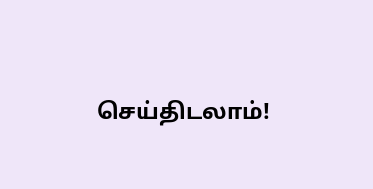செய்திடலாம்!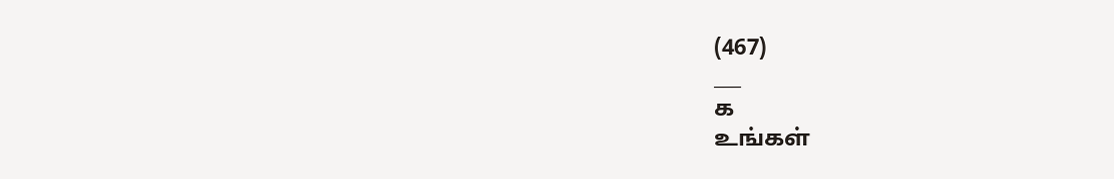(467)
___
க
உங்கள்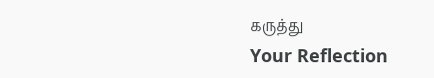கருத்து
Your Reflection